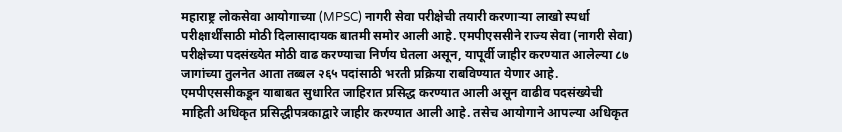महाराष्ट्र लोकसेवा आयोगाच्या (MPSC) नागरी सेवा परीक्षेची तयारी करणाऱ्या लाखो स्पर्धा परीक्षार्थींसाठी मोठी दिलासादायक बातमी समोर आली आहे. एमपीएससीने राज्य सेवा (नागरी सेवा) परीक्षेच्या पदसंख्येत मोठी वाढ करण्याचा निर्णय घेतला असून, यापूर्वी जाहीर करण्यात आलेल्या ८७ जागांच्या तुलनेत आता तब्बल २६५ पदांसाठी भरती प्रक्रिया राबविण्यात येणार आहे.
एमपीएससीकडून याबाबत सुधारित जाहिरात प्रसिद्ध करण्यात आली असून वाढीव पदसंख्येची माहिती अधिकृत प्रसिद्धीपत्रकाद्वारे जाहीर करण्यात आली आहे. तसेच आयोगाने आपल्या अधिकृत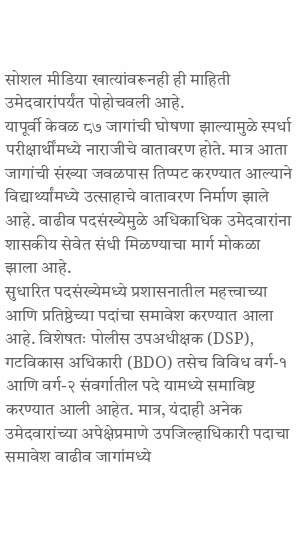सोशल मीडिया खात्यांवरूनही ही माहिती उमेदवारांपर्यंत पोहोचवली आहे.
यापूर्वी केवळ ८७ जागांची घोषणा झाल्यामुळे स्पर्धा परीक्षार्थींमध्ये नाराजीचे वातावरण होते. मात्र आता जागांची संख्या जवळपास तिप्पट करण्यात आल्याने विद्यार्थ्यांमध्ये उत्साहाचे वातावरण निर्माण झाले आहे. वाढीव पदसंख्येमुळे अधिकाधिक उमेदवारांना शासकीय सेवेत संधी मिळण्याचा मार्ग मोकळा झाला आहे.
सुधारित पदसंख्येमध्ये प्रशासनातील महत्त्वाच्या आणि प्रतिष्ठेच्या पदांचा समावेश करण्यात आला आहे. विशेषतः पोलीस उपअधीक्षक (DSP), गटविकास अधिकारी (BDO) तसेच विविध वर्ग-१ आणि वर्ग-२ संवर्गातील पदे यामध्ये समाविष्ट करण्यात आली आहेत. मात्र, यंदाही अनेक उमेदवारांच्या अपेक्षेप्रमाणे उपजिल्हाधिकारी पदाचा समावेश वाढीव जागांमध्ये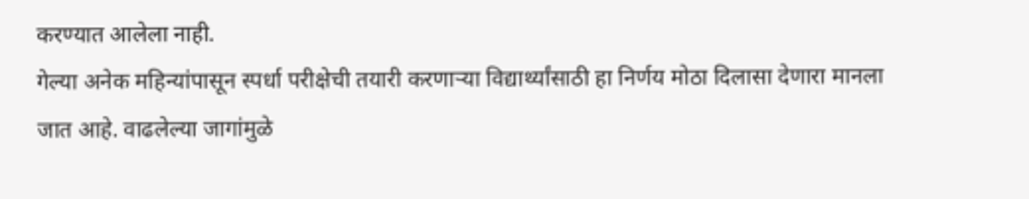करण्यात आलेला नाही.
गेल्या अनेक महिन्यांपासून स्पर्धा परीक्षेची तयारी करणाऱ्या विद्यार्थ्यांसाठी हा निर्णय मोठा दिलासा देणारा मानला जात आहे. वाढलेल्या जागांमुळे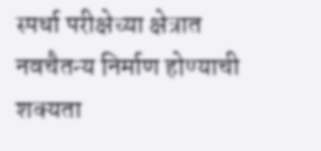स्पर्धा परीक्षेच्या क्षेत्रात नवचैतन्य निर्माण होण्याची शक्यता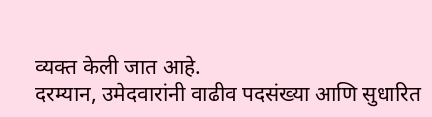व्यक्त केली जात आहे.
दरम्यान, उमेदवारांनी वाढीव पदसंख्या आणि सुधारित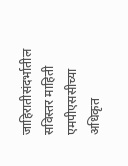जाहिरातीसंदर्भातील सविस्तर माहिती एमपीएससीच्या अधिकृत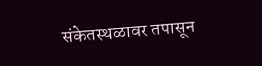संकेतस्थळावर तपासून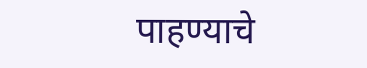पाहण्याचे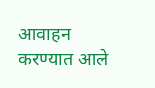आवाहन करण्यात आले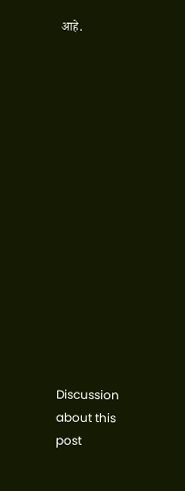आहे.















Discussion about this post